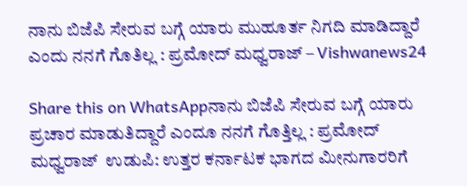ನಾನು ಬಿಜೆಪಿ ಸೇರುವ ಬಗ್ಗೆ ಯಾರು ಮುಹೂರ್ತ‌ ನಿಗದಿ ಮಾಡಿದ್ದಾರೆ ಎಂದು ನನಗೆ ಗೊತಿಲ್ಲ : ಪ್ರಮೋದ್ ಮಧ್ವರಾಜ್ – Vishwanews24

Share this on WhatsAppನಾನು ಬಿಜೆಪಿ ಸೇರುವ ಬಗ್ಗೆ ಯಾರು‌ ಪ್ರಚಾರ ಮಾಡುತಿದ್ದಾರೆ ಎಂದೂ ನನಗೆ ಗೊತ್ತಿಲ್ಲ : ಪ್ರಮೋದ್ ಮಧ್ವರಾಜ್  ಉಡುಪಿ: ಉತ್ತರ ಕರ್ನಾಟಕ ಭಾಗದ ಮೀನುಗಾರರಿಗೆ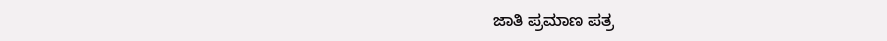ಜಾತಿ ಪ್ರಮಾಣ ಪತ್ರ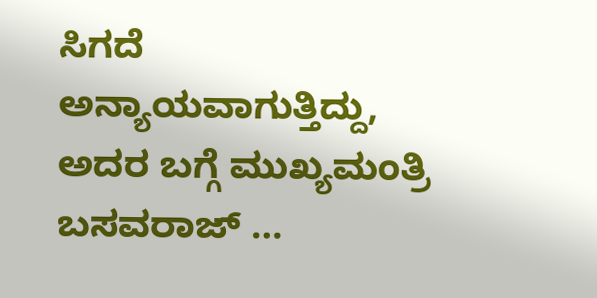ಸಿಗದೆ ಅನ್ಯಾಯವಾಗುತ್ತಿದ್ದು, ಅದರ ಬಗ್ಗೆ ಮುಖ್ಯಮಂತ್ರಿ ಬಸವರಾಜ್ …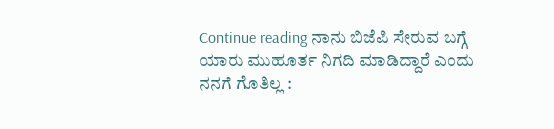Continue reading ನಾನು ಬಿಜೆಪಿ ಸೇರುವ ಬಗ್ಗೆ ಯಾರು ಮುಹೂರ್ತ‌ ನಿಗದಿ ಮಾಡಿದ್ದಾರೆ ಎಂದು ನನಗೆ ಗೊತಿಲ್ಲ :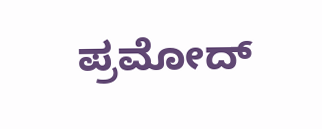ಪ್ರಮೋದ್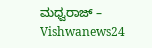ಮಧ್ವರಾಜ್ – Vishwanews24